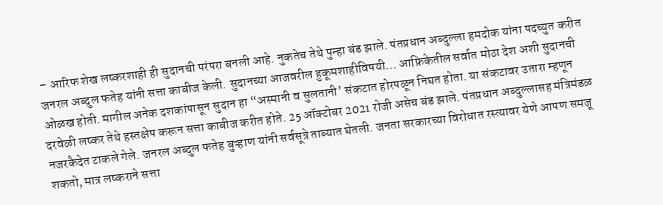– आरिफ शेख लष्करशाही ही सुदानची परंपरा बनली आहे. नुकतेच तेथे पुन्हा बंड झाले. पंतप्रधान अब्दुल्ला हमदोक यांना पदच्युत करीत जनरल अब्दुल फतेह यांनी सत्ता काबीज केली. सुदानच्या आजवरील हुकूमशाहीविषयी… आफ्रिकेतील सर्वात मोठा देश अशी सुदानची ओळख होती. मागील अनेक दशकांपासून सुदान हा “अस्मानी व सुलतानी’ संकटात होरपळून निघत होता. या संकटावर उतारा म्हणून दरवेळी लष्कर तेथे हस्तक्षेप करून सत्ता काबीज करीत होते. 25 ऑक्टोबर 2021 रोजी असेच बंड झाले. पंतप्रधान अब्दुल्लासह मंत्रिमंडळ नजरकैदेत टाकले गेले. जनरल अब्दुल फतेह बुऱ्हाण यांनी सर्वसूत्रे ताब्यात घेतली. जनता सरकारच्या विरोधात रस्त्यावर येणे आपण समजू शकतो, मात्र लष्कराने सत्ता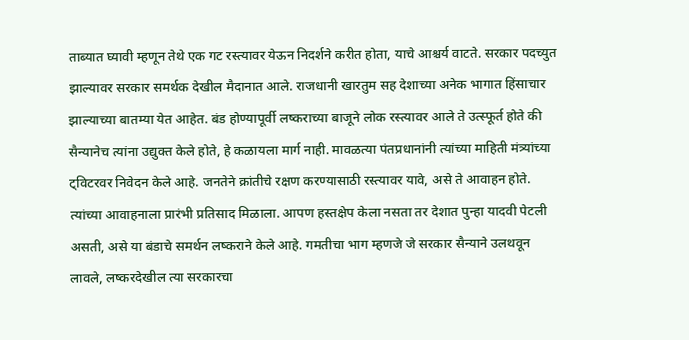ताब्यात घ्यावी म्हणून तेथे एक गट रस्त्यावर येऊन निदर्शने करीत होता, याचे आश्चर्य वाटते. सरकार पदच्युत झाल्यावर सरकार समर्थक देखील मैदानात आले. राजधानी खारतुम सह देशाच्या अनेक भागात हिंसाचार झाल्याच्या बातम्या येत आहेत. बंड होण्यापूर्वी लष्कराच्या बाजूने लोक रस्त्यावर आले ते उत्स्फूर्त होते की सैन्यानेच त्यांना उद्युक्त केले होते, हे कळायला मार्ग नाही. मावळत्या पंतप्रधानांनी त्यांच्या माहिती मंत्र्यांच्या ट्विटरवर निवेदन केले आहे. जनतेने क्रांतीचे रक्षण करण्यासाठी रस्त्यावर यावे, असे ते आवाहन होते. त्यांच्या आवाहनाला प्रारंभी प्रतिसाद मिळाला. आपण हस्तक्षेप केला नसता तर देशात पुन्हा यादवी पेटली असती, असे या बंडाचे समर्थन लष्कराने केले आहे. गमतीचा भाग म्हणजे जे सरकार सैन्याने उलथवून लावले, लष्करदेखील त्या सरकारचा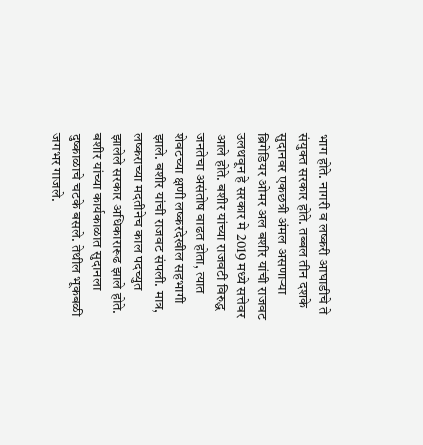भाग होते. नागरी व लष्करी आघाडीचे ते संयुक्त सरकार होते. तब्बल तीन दशके सुदानवर एकछत्री अंमल असणाऱ्या ब्रिगेडियर ओमर अल बशीर यांची राजवट उलथवून हे सरकार मे 2019 मध्ये सत्तेवर आले होते. बशीर यांच्या राजवटी विरुद्ध जनतेचा असंतोष वाढत होता, त्यात शेवटच्या क्षणी लष्करदेखील सहभागी झाले. बशीर यांची राजवट संपली. मात्र, लष्कराच्या मदतीनेच काल पदच्युत झालेले सरकार अधिकारारूढ झाले होते. बशीर यांच्या कार्यकाळात सुदानला दुष्काळाचे चटके बसले. तेथील भूकबळी जगभर गाजले.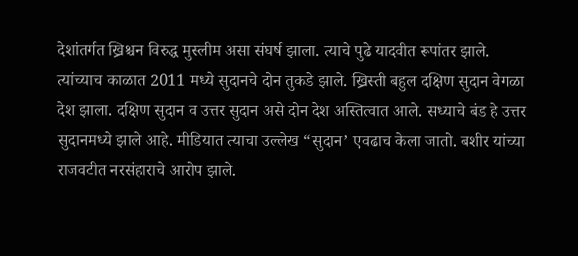देशांतर्गत ख्रिश्चन विरुद्ध मुस्लीम असा संघर्ष झाला. त्याचे पुढे यादवीत रूपांतर झाले. त्यांच्याच काळात 2011 मध्ये सुदानचे दोन तुकडे झाले. ख्रिस्ती बहुल दक्षिण सुदान वेगळा देश झाला. दक्षिण सुदान व उत्तर सुदान असे दोन देश अस्तित्वात आले. सध्याचे बंड हे उत्तर सुदानमध्ये झाले आहे. मीडियात त्याचा उल्लेख “सुदान’ एवढाच केला जातो. बशीर यांच्या राजवटीत नरसंहाराचे आरोप झाले.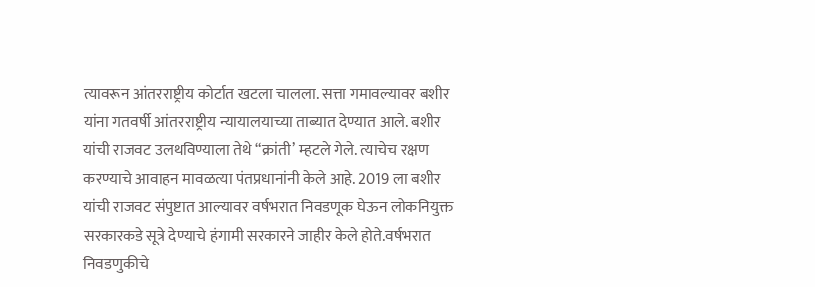त्यावरून आंतरराष्ट्रीय कोर्टात खटला चालला. सत्ता गमावल्यावर बशीर यांना गतवर्षी आंतरराष्ट्रीय न्यायालयाच्या ताब्यात देण्यात आले. बशीर यांची राजवट उलथविण्याला तेथे “क्रांती’ म्हटले गेले. त्याचेच रक्षण करण्याचे आवाहन मावळत्या पंतप्रधानांनी केले आहे. 2019 ला बशीर यांची राजवट संपुष्टात आल्यावर वर्षभरात निवडणूक घेऊन लोकनियुक्त सरकारकडे सूत्रे देण्याचे हंगामी सरकारने जाहीर केले होते.वर्षभरात निवडणुकीचे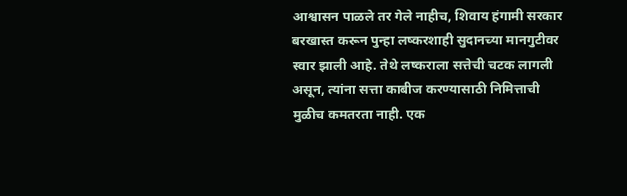आश्वासन पाळले तर गेले नाहीच, शिवाय हंगामी सरकार बरखास्त करून पुन्हा लष्करशाही सुदानच्या मानगुटीवर स्वार झाली आहे. तेथे लष्कराला सत्तेची चटक लागली असून, त्यांना सत्ता काबीज करण्यासाठी निमित्ताची मुळीच कमतरता नाही. एक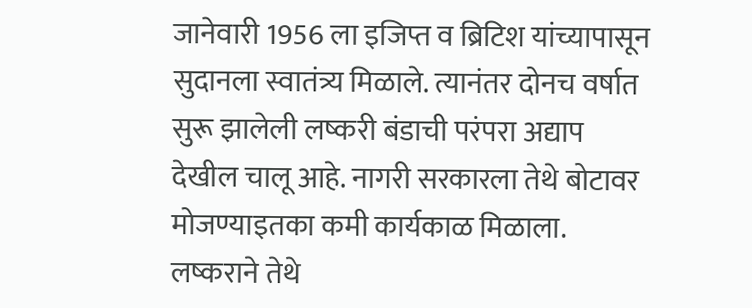जानेवारी 1956 ला इजिप्त व ब्रिटिश यांच्यापासून सुदानला स्वातंत्र्य मिळाले. त्यानंतर दोनच वर्षात सुरू झालेली लष्करी बंडाची परंपरा अद्याप देखील चालू आहे. नागरी सरकारला तेथे बोटावर मोजण्याइतका कमी कार्यकाळ मिळाला. लष्कराने तेथे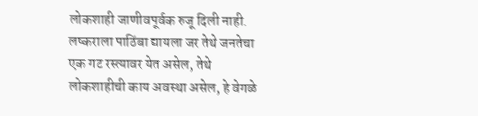लोकशाही जाणीवपूर्वक रुजू दिली नाही. लष्कराला पाठिंबा द्यायला जर तेथे जनतेचा एक गट रस्त्यावर येत असेल, तेथे लोकशाहीची काय अवस्था असेल, हे वेगळे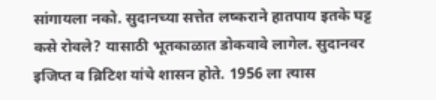सांगायला नको. सुदानच्या सत्तेत लष्कराने हातपाय इतके घट्ट कसे रोवले? यासाठी भूतकाळात डोकवावे लागेल. सुदानवर इजिप्त व ब्रिटिश यांचे शासन होते. 1956 ला त्यास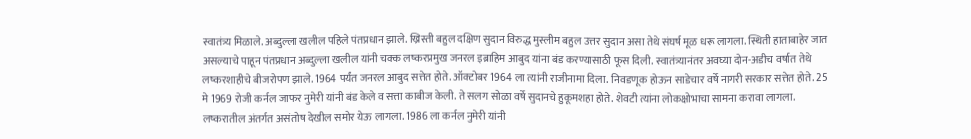स्वातंत्र्य मिळाले. अब्दुल्ला खलील पहिले पंतप्रधान झाले. ख्रिस्ती बहुल दक्षिण सुदान विरुद्ध मुस्लीम बहुल उत्तर सुदान असा तेथे संघर्ष मूळ धरू लागला. स्थिती हाताबाहेर जात असल्याचे पाहून पंतप्रधान अब्दुल्ला खलील यांनी चक्क लष्करप्रमुख जनरल इब्राहिम आबुद यांना बंड करण्यासाठी फूस दिली. स्वातंत्र्यानंतर अवघ्या दोन-अडीच वर्षात तेथे लष्करशाहीचे बीजरोपण झाले. 1964 पर्यंत जनरल आबुद सत्तेत होते. ऑक्टोबर 1964 ला त्यांनी राजीनामा दिला. निवडणूक होऊन साडेचार वर्षे नागरी सरकार सत्तेत होते. 25 मे 1969 रोजी कर्नल जाफर नुमेरी यांनी बंड केले व सत्ता काबीज केली. ते सलग सोळा वर्षे सुदानचे हुकूमशहा होते. शेवटी त्यांना लोकक्षोभाचा सामना करावा लागला. लष्करातील अंतर्गत असंतोष देखील समोर येऊ लागला. 1986 ला कर्नल नुमेरी यांनी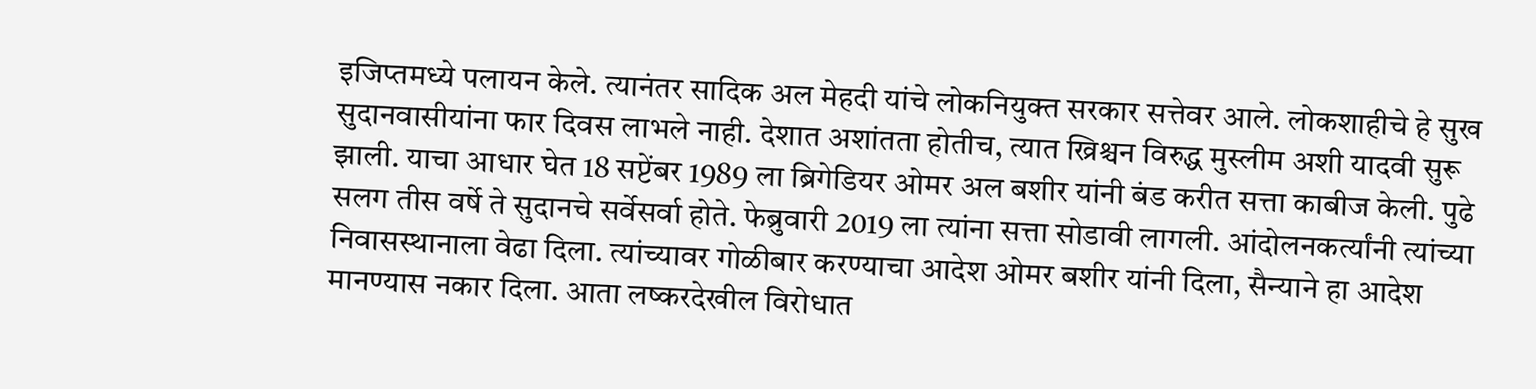इजिप्तमध्ये पलायन केले. त्यानंतर सादिक अल मेहदी यांचे लोकनियुक्त सरकार सत्तेवर आले. लोकशाहीचे हे सुख सुदानवासीयांना फार दिवस लाभले नाही. देशात अशांतता होतीच, त्यात ख्रिश्चन विरुद्ध मुस्लीम अशी यादवी सुरू झाली. याचा आधार घेत 18 सप्टेंबर 1989 ला ब्रिगेडियर ओमर अल बशीर यांनी बंड करीत सत्ता काबीज केली. पुढे सलग तीस वर्षे ते सुदानचे सर्वेसर्वा होते. फेब्रुवारी 2019 ला त्यांना सत्ता सोडावी लागली. आंदोलनकर्त्यांनी त्यांच्या निवासस्थानाला वेढा दिला. त्यांच्यावर गोळीबार करण्याचा आदेश ओमर बशीर यांनी दिला, सैन्याने हा आदेश मानण्यास नकार दिला. आता लष्करदेखील विरोधात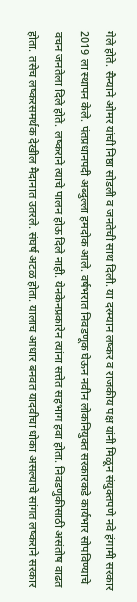गेले होते. सैन्याने ओमर यांची निष्ठा सोडली व जनतेची साथ दिली. या दरम्यान लष्कर व राजकीय पक्ष यांनी मिळून संयुक्तपणे नवे हंगामी सरकार 2019 ला स्थापन केले. पंतप्रधानपदी अब्दुल्ला हमदोक आले. वर्षभरात निवडणूक घेऊन नवीन लोकनियुक्त सरकारकडे कार्यभार सोपविण्याचे वचन जनतेला दिले होते. लष्कराने त्याचे पालन होऊ दिले नाही. येनकेनप्रकारेन त्यांना सत्तेत सहभाग हवा होता. निवडणुकीसाठी असंतोष वाढत होता. तसेच लष्करसमर्थक देखील मैदानात उतरले. संघर्ष अटळ होता. यालाच आधार बनवत यादवीचा धोका असल्याचे सांगत लष्कराने सरकार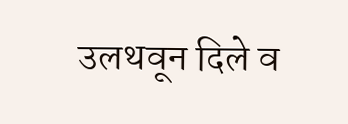उलथवून दिले व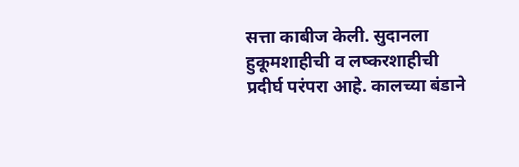सत्ता काबीज केली. सुदानला हुकूमशाहीची व लष्करशाहीची प्रदीर्घ परंपरा आहे. कालच्या बंडाने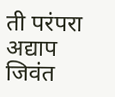ती परंपरा अद्याप जिवंत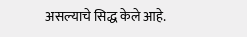असल्याचे सिद्ध केले आहे.